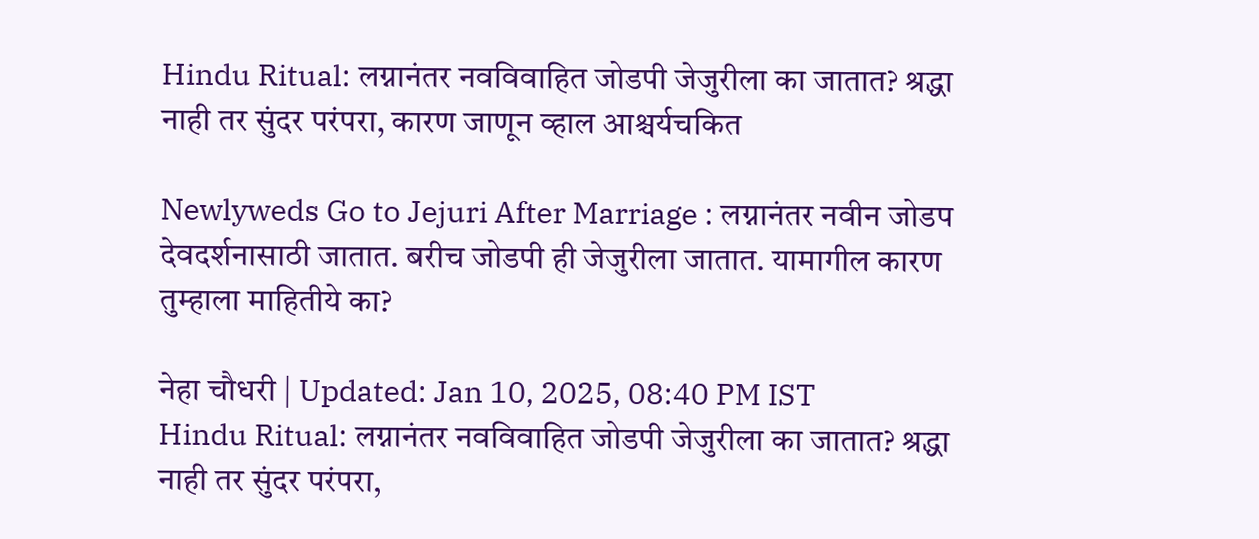Hindu Ritual: लग्नानंतर नवविवाहित जोडपी जेजुरीला का जातात? श्रद्धा नाही तर सुंदर परंपरा, कारण जाणून व्हाल आश्चर्यचकित

Newlyweds Go to Jejuri After Marriage : लग्नानंतर नवीन जोडप देवदर्शनासाठी जातात. बरीच जोडपी ही जेजुरीला जातात. यामागील कारण तुम्हाला माहितीये का?

नेहा चौधरी | Updated: Jan 10, 2025, 08:40 PM IST
Hindu Ritual: लग्नानंतर नवविवाहित जोडपी जेजुरीला का जातात? श्रद्धा नाही तर सुंदर परंपरा,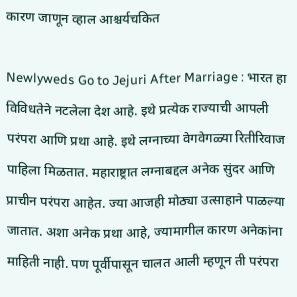कारण जाणून व्हाल आश्चर्यचकित

Newlyweds Go to Jejuri After Marriage : भारत हा विविधतेने नटलेला देश आहे. इथे प्रत्येक राज्याची आपली परंपरा आणि प्रथा आहे. इथे लग्नाच्या वेगवेगळ्या रितीरिवाज पाहिला मिळतात. महाराष्ट्रात लग्नाबद्दल अनेक सुंदर आणि प्राचीन परंपरा आहेत. ज्या आजही मोठ्या उत्साहाने पाळल्या जातात. अशा अनेक प्रथा आहे, ज्यामागील कारण अनेकांना माहिती नाही. पण पूर्वीपासून चालत आली म्हणून ती परंपरा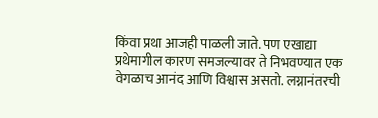किंवा प्रथा आजही पाळली जाते. पण एखाद्या प्रथेमागील कारण समजल्यावर ते निभवण्यात एक वेगळाच आनंद आणि विश्वास असतो. लग्नानंतरची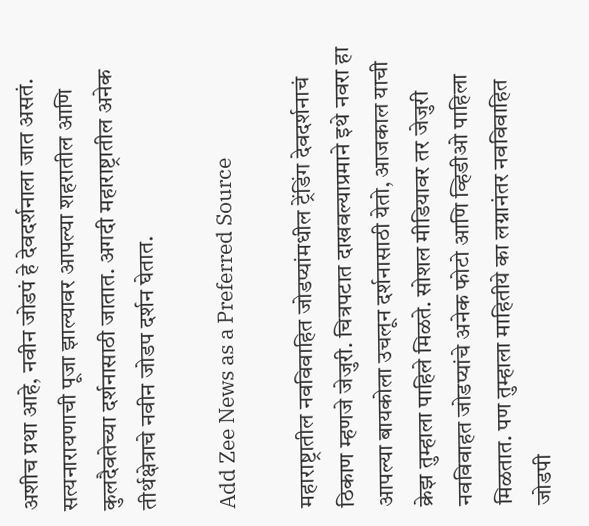अशीच प्रथा आहे, नवीन जोडपं हे देवदर्शनाला जात असतं. सत्यनारायणाची पूजा झाल्यावर आपल्या शहरातील आणि कुलदैवतेच्या दर्शनासाठी जातात. अगदी महाराष्ट्रातील अनेक तीर्थक्षेत्राचे नवीन जोडप दर्शन घेतात.

Add Zee News as a Preferred Source

महाराष्ट्रातील नवविवाहित जोडप्यांमधील ट्रेंडिंग देवदर्शनाचं ठिकाण म्हणजे जेजुरी. चित्रपटात दाखवल्याप्रमाने इथे नवरा हा आपल्या बायकोला उचलून दर्शनासाठी येतो, आजकाल याची क्रेझ तुम्हाला पाहिले मिळते. सोशल मीडियावर तर जेजुरी नवविवाहत जोडप्यांचे अनेक फोटो आणि व्हिडीओ पाहिला मिळतात. पण तुम्हाला माहितीये का लग्नानंतर नवविवाहित जोडपी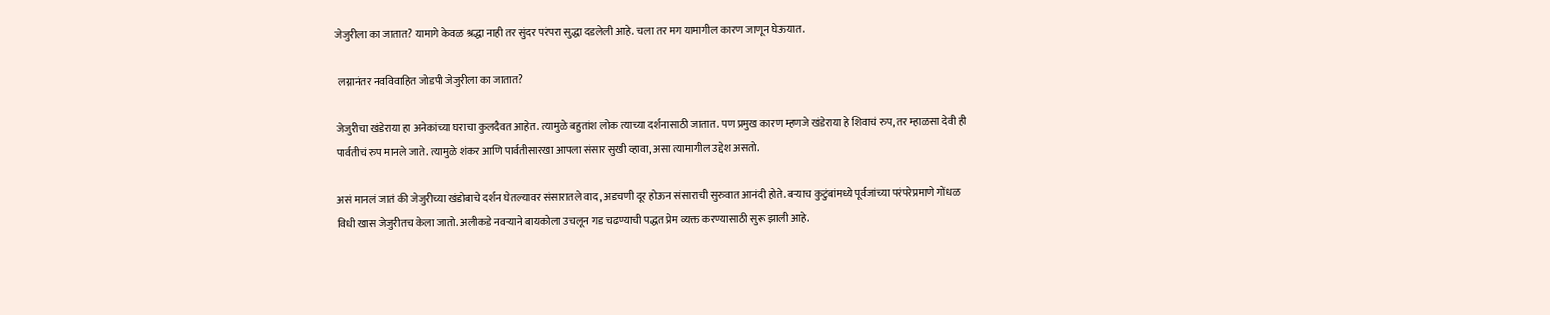जेजुरीला का जातात? यामागे केवळ श्रद्धा नाही तर सुंदर परंपरा सुद्धा दडलेली आहे. चला तर मग यामागील कारण जाणून घेऊयात.

 लग्नानंतर नवविवाहित जोडपी जेजुरीला का जातात?

जेजुरीचा खंडेराया हा अनेकांच्या घराचा कुलदैवत आहेत. त्यामुळे बहुतांश लोक त्याच्या दर्शनासाठी जातात. पण प्रमुख कारण म्हणजे खंडेराया हे शिवाचं रुप, तर म्हाळसा देवी ही पार्वतीचं रुप मानले जाते. त्यामुळे शंकर आणि पार्वतीसारखा आपला संसार सुखी व्हावा, असा त्यामागील उद्देश असतो.

असं मानलं जातं की जेजुरीच्या खंडोबाचे दर्शन घेतल्यावर संसारातले वाद, अडचणी दूर होऊन संसाराची सुरुवात आनंदी होते. बऱ्याच कुटुंबांमध्ये पूर्वजांच्या परंपरेप्रमाणे गोंधळ विधी खास जेजुरीतच केला जातो. अलीकडे नवऱ्याने बायकोला उचलून गड चढण्याची पद्धत प्रेम व्यक्त करण्यासाठी सुरू झाली आहे.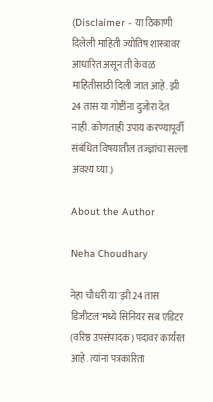(Disclaimer - या ठिकाणी दिलेली माहिती ज्योतिष शास्त्रावर आधारित असून ती केवळ माहितीसाठी दिली जात आहे. झी 24 तास या गोष्टींना दुजोरा देत नाही. कोणताही उपाय करण्यापूर्वी संबंधित विषयातील तज्ज्ञांचा सल्ला अवश्य घ्या.)

About the Author

Neha Choudhary

नेहा चौधरी या 'झी 24 तास डिजीटल'मध्ये सिनियर सब एडिटर (वरिष्ठ उपसंपादक) पदावर कार्यरत आहे. त्यांना पत्रकारिता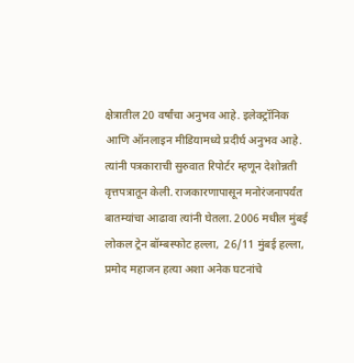क्षेत्रातील 20 वर्षांचा अनुभव आहे. इलेक्ट्रॉनिक आणि ऑनलाइन मीडियामध्ये प्रदीर्घ अनुभव आहे. त्यांनी पत्रकाराची सुरुवात रिपोर्टर म्हणून देशोन्नती वृत्तपत्रातून केली. राजकारणापासून मनोरंजनापर्यंत बातम्यांचा आढावा त्यांनी घेतला. 2006 मधील मुंबई लोकल ट्रेन बॉम्बस्फोट हल्ला,  26/11 मुंबई हल्ला, प्रमोद महाजन हत्या अशा अनेक घटनांचे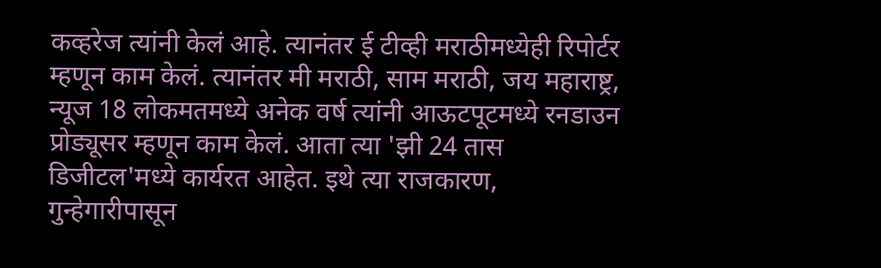कव्हरेज त्यांनी केलं आहे. त्यानंतर ई टीव्ही मराठीमध्येही रिपोर्टर म्हणून काम केलं. त्यानंतर मी मराठी, साम मराठी, जय महाराष्ट्र, न्यूज 18 लोकमतमध्ये अनेक वर्ष त्यांनी आऊटपूटमध्ये रनडाउन प्रोड्यूसर म्हणून काम केलं. आता त्या 'झी 24 तास डिजीटल'मध्ये कार्यरत आहेत. इथे त्या राजकारण, गुन्हेगारीपासून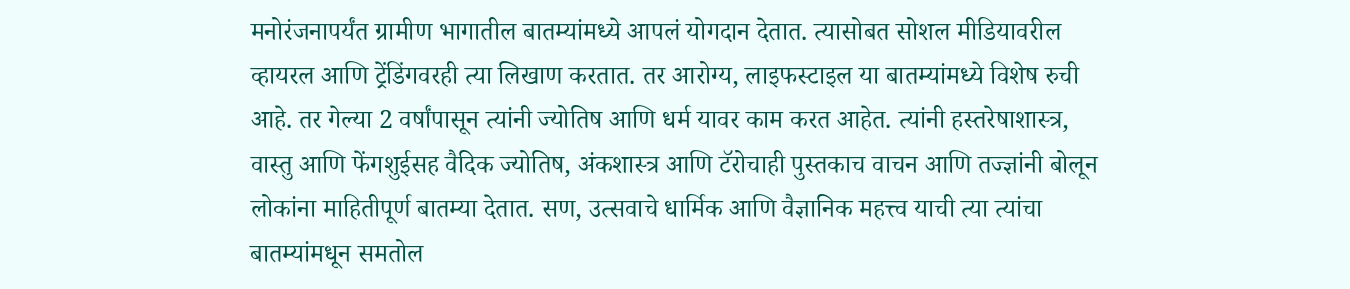मनोरंजनापर्यंत ग्रामीण भागातील बातम्यांमध्ये आपलं योगदान देतात. त्यासोबत सोशल मीडियावरील व्हायरल आणि ट्रेंडिंगवरही त्या लिखाण करतात. तर आरोग्य, लाइफस्टाइल या बातम्यांमध्ये विशेष रुची आहे. तर गेल्या 2 वर्षांपासून त्यांनी ज्योतिष आणि धर्म यावर काम करत आहेत. त्यांनी हस्तरेषाशास्त्र, वास्तु आणि फेंगशुईसह वैदिक ज्योतिष, अंकशास्त्र आणि टॅरोचाही पुस्तकाच वाचन आणि तज्ज्ञांनी बोलून लोकांना माहितीपूर्ण बातम्या देतात. सण, उत्सवाचे धार्मिक आणि वैज्ञानिक महत्त्व याची त्या त्यांचा बातम्यांमधून समतोल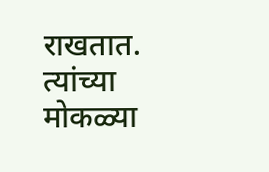राखतात. त्यांच्या मोकळ्या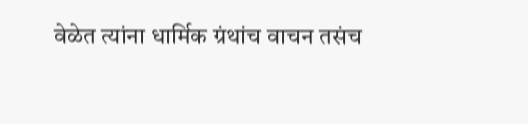वेळेत त्यांना धार्मिक ग्रंथांच वाचन तसंच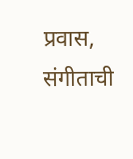प्रवास, संगीताची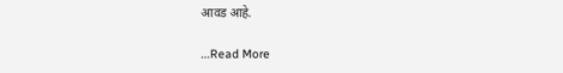आवड आहे.

...Read More